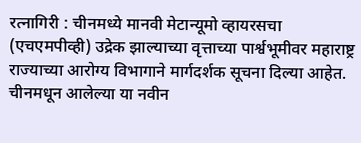रत्नागिरी : चीनमध्ये मानवी मेटान्यूमो व्हायरसचा (एचएमपीव्ही) उद्रेक झाल्याच्या वृत्ताच्या पार्श्वभूमीवर महाराष्ट्र राज्याच्या आरोग्य विभागाने मार्गदर्शक सूचना दिल्या आहेत. चीनमधून आलेल्या या नवीन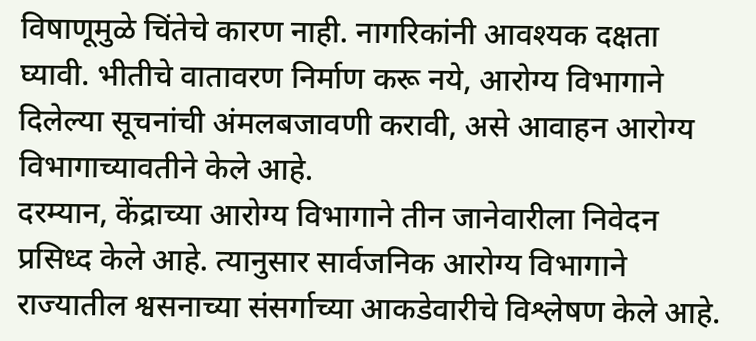विषाणूमुळे चिंतेचे कारण नाही. नागरिकांनी आवश्यक दक्षता घ्यावी. भीतीचे वातावरण निर्माण करू नये, आरोग्य विभागाने दिलेल्या सूचनांची अंमलबजावणी करावी, असे आवाहन आरोग्य विभागाच्यावतीने केले आहे.
दरम्यान, केंद्राच्या आरोग्य विभागाने तीन जानेवारीला निवेदन प्रसिध्द केले आहे. त्यानुसार सार्वजनिक आरोग्य विभागाने राज्यातील श्वसनाच्या संसर्गाच्या आकडेवारीचे विश्लेषण केले आहे.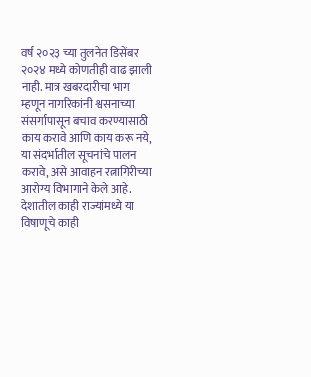वर्ष २०२३ च्या तुलनेत डिसेंबर २०२४ मध्ये कोणतीही वाढ झाली नाही. मात्र खबरदारीचा भाग म्हणून नागरिकांनी श्वसनाच्या संसर्गापासून बचाव करण्यासाठी काय करावे आणि काय करू नये, या संदर्भातील सूचनांचे पालन करावे, असे आवाहन रत्नागिरीच्या आरोग्य विभागाने केले आहे.
देशातील काही राज्यांमध्ये या विषाणूचे काही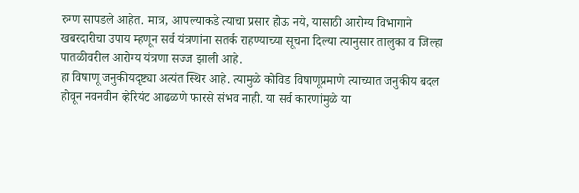रुग्ण सापडले आहेत. मात्र, आपल्याकडे त्याचा प्रसार होऊ नये, यासाठी आरोग्य विभागाने खबरदारीचा उपाय म्हणून सर्व यंत्रणांना सतर्क राहण्याच्या सूचना दिल्या त्यानुसार तालुका व जिल्हा पातळीवरील आरोग्य यंत्रणा सज्ज झाली आहे.
हा विषाणू जनुकीयदृष्ट्या अत्यंत स्थिर आहे. त्यामुळे कोविड विषाणूप्रमाणे त्याच्यात जनुकीय बदल होवून नवनवीन व्हेरियंट आढळणे फारसे संभव नाही. या सर्व कारणांमुळे या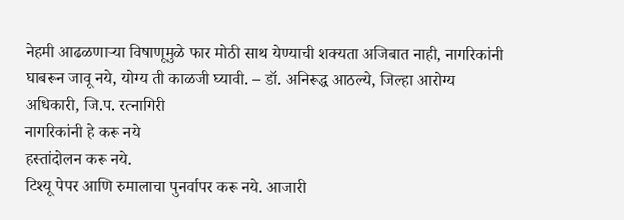नेहमी आढळणाऱ्या विषाणूमुळे फार मोठी साथ येण्याची शक्यता अजिबात नाही, नागरिकांनी घाबरून जावू नये, योग्य ती काळजी घ्यावी. – डॉ. अनिरूद्ध आठल्ये, जिल्हा आरोग्य अधिकारी, जि.प. रत्नागिरी
नागरिकांनी हे करू नये
हस्तांदोलन करू नये.
टिश्यू पेपर आणि रुमालाचा पुनर्वापर करू नये. आजारी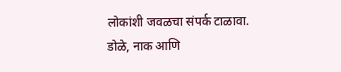लोकांशी जवळचा संपर्क टाळावा.
डोळे, नाक आणि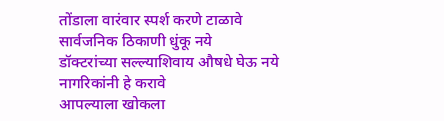तोंडाला वारंवार स्पर्श करणे टाळावे
सार्वजनिक ठिकाणी धुंकू नये
डॉक्टरांच्या सल्ल्याशिवाय औषधे घेऊ नये
नागरिकांनी हे करावे
आपल्याला खोकला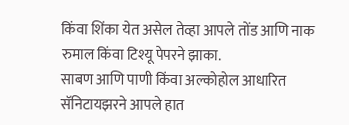किंवा शिंका येत असेल तेव्हा आपले तोंड आणि नाक रुमाल किंवा टिश्यू पेपरने झाका.
साबण आणि पाणी किंवा अल्कोहोल आधारित सॅनिटायझरने आपले हात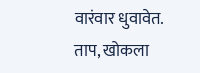वारंवार धुवावेत.
ताप, खोकला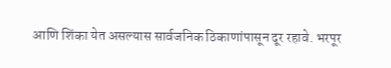आणि शिंका येत असल्यास सार्वजनिक ठिकाणांपासून दूर रहावे. भरपूर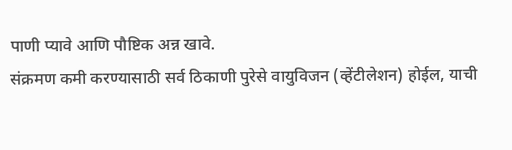पाणी प्यावे आणि पौष्टिक अन्न खावे.
संक्रमण कमी करण्यासाठी सर्व ठिकाणी पुरेसे वायुविजन (व्हेंटीलेशन) होईल, याची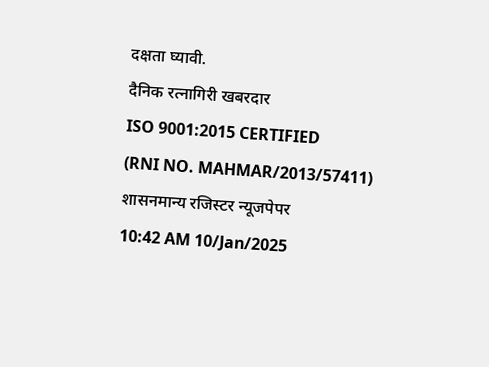दक्षता घ्यावी.
दैनिक रत्नागिरी खबरदार
ISO 9001:2015 CERTIFIED
(RNI NO. MAHMAR/2013/57411)
शासनमान्य रजिस्टर न्यूजपेपर
10:42 AM 10/Jan/2025